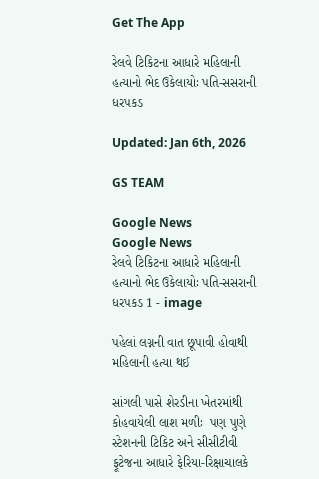Get The App

રેલવે ટિકિટના આધારે મહિલાની હત્યાનો ભેદ ઉકેલાયોઃ પતિ-સસરાની ધરપકડ

Updated: Jan 6th, 2026

GS TEAM

Google News
Google News
રેલવે ટિકિટના આધારે મહિલાની હત્યાનો ભેદ ઉકેલાયોઃ પતિ-સસરાની ધરપકડ 1 - image

પહેલાં લગ્નની વાત છૂપાવી હોવાથી મહિલાની હત્યા થઈ

સાંગલી પાસે શેરડીના ખેતરમાંથી કોહવાયેલી લાશ મળીઃ  પણ પુણે સ્ટેશનની ટિકિટ અને સીસીટીવી ફૂટેજના આધારે ફેરિયા-રિક્ષાચાલકે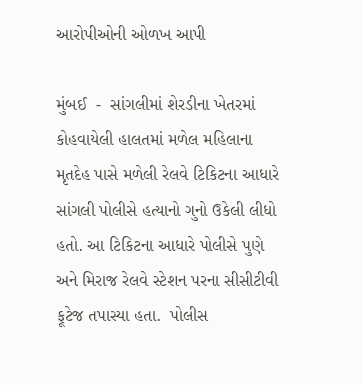આરોપીઓની ઓળખ આપી

મુંબઈ  -  સાંગલીમાં શેરડીના ખેતરમાં કોહવાયેલી હાલતમાં મળેલ મહિલાના મૃતદેહ પાસે મળેલી રેલવે ટિકિટના આધારે સાંગલી પોલીસે હત્યાનો ગુનો ઉકેલી લીધો હતો. આ ટિકિટના આધારે પોલીસે પુણે અને મિરાજ રેલવે સ્ટેશન પરના સીસીટીવી ફૂટેજ તપાસ્યા હતા.  પોલીસ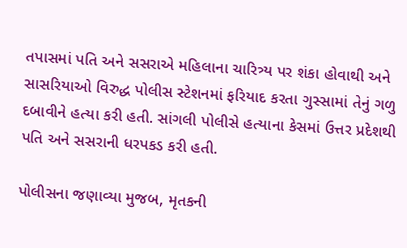તપાસમાં પતિ અને સસરાએ મહિલાના ચારિત્ર્ય પર શંકા હોવાથી અને સાસરિયાઓ વિરુદ્ધ પોલીસ સ્ટેશનમાં ફરિયાદ કરતા ગુસ્સામાં તેનું ગળુ દબાવીને હત્યા કરી હતી. સાંગલી પોલીસે હત્યાના કેસમાં ઉત્તર પ્રદેશથી પતિ અને સસરાની ધરપકડ કરી હતી.

પોલીસના જણાવ્યા મુજબ, મૃતકની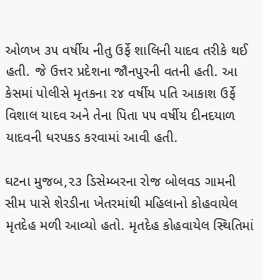ઓળખ ૩૫ વર્ષીય નીતુ ઉર્ફે શાલિની યાદવ તરીકે થઈ હતી. જે ઉત્તર પ્રદેશના જૌનપુરની વતની હતી. આ કેસમાં પોલીસે મૃતકના ૨૪ વર્ષીય પતિ આકાશ ઉર્ફે વિશાલ યાદવ અને તેના પિતા ૫૫ વર્ષીય દીનદયાળ યાદવની ધરપકડ કરવામાં આવી હતી.

ઘટના મુજબ,૨૩ ડિસેમ્બરના રોજ બોલવડ ગામની સીમ પાસે શેરડીના ખેતરમાંથી મહિલાનો કોહવાયેલ મૃતદેહ મળી આવ્યો હતો. મૃતદેહ કોહવાયેલ સ્થિતિમાં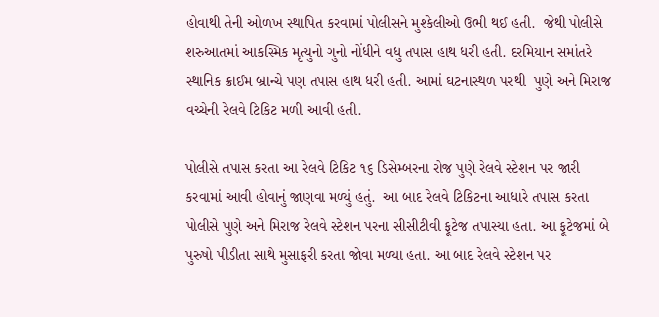હોવાથી તેની ઓળખ સ્થાપિત કરવામાં પોલીસને મુશ્કેલીઓ ઉભી થઈ હતી.  જેથી પોલીસે શરુઆતમાં આકસ્મિક મૃત્યુનો ગુનો નોંધીને વધુ તપાસ હાથ ધરી હતી. દરમિયાન સમાંતરે સ્થાનિક ક્રાઈમ બ્રાન્ચે પણ તપાસ હાથ ધરી હતી. આમાં ઘટનાસ્થળ પરથી  પુણે અને મિરાજ વચ્ચેની રેલવે ટિકિટ મળી આવી હતી.

પોલીસે તપાસ કરતા આ રેલવે ટિકિટ ૧૬ ડિસેમ્બરના રોજ પુણે રેલવે સ્ટેશન પર જારી કરવામાં આવી હોવાનું જાણવા મળ્યું હતું.  આ બાદ રેલવે ટિકિટના આધારે તપાસ કરતા પોલીસે પુણે અને મિરાજ રેલવે સ્ટેશન પરના સીસીટીવી ફૂટેજ તપાસ્યા હતા. આ ફૂટેજમાં બે પુરુષો પીડીતા સાથે મુસાફરી કરતા જોવા મળ્યા હતા. આ બાદ રેલવે સ્ટેશન પર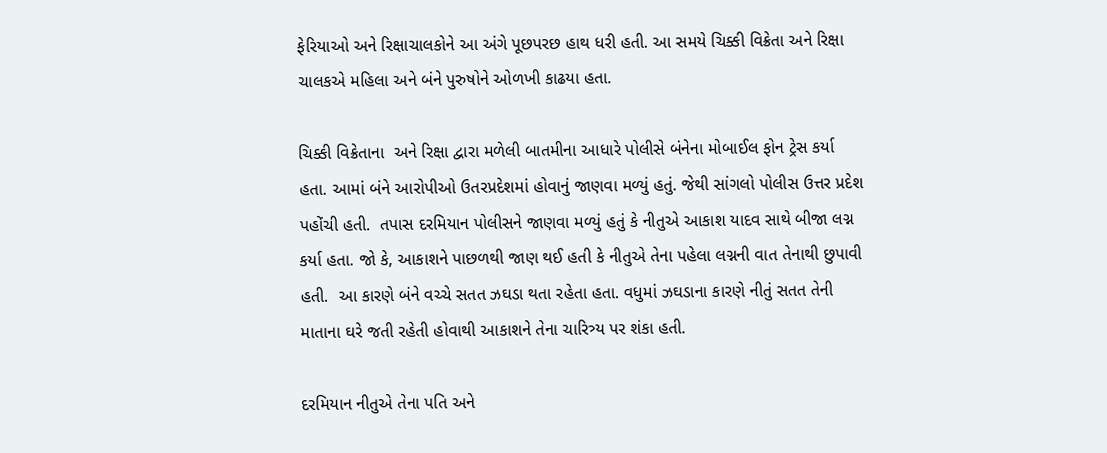ફેરિયાઓ અને રિક્ષાચાલકોને આ અંગે પૂછપરછ હાથ ધરી હતી. આ સમયે ચિક્કી વિક્રેતા અને રિક્ષા ચાલકએ મહિલા અને બંને પુરુષોને ઓળખી કાઢયા હતા.

ચિક્કી વિક્રેતાના  અને રિક્ષા દ્વારા મળેલી બાતમીના આધારે પોલીસે બંનેના મોબાઈલ ફોન ટ્રેસ કર્યા હતા. આમાં બંને આરોપીઓ ઉતરપ્રદેશમાં હોવાનું જાણવા મળ્યું હતું. જેથી સાંગલો પોલીસ ઉત્તર પ્રદેશ પહોંચી હતી.  તપાસ દરમિયાન પોલીસને જાણવા મળ્યું હતું કે નીતુએ આકાશ યાદવ સાથે બીજા લગ્ન કર્યા હતા. જો કે, આકાશને પાછળથી જાણ થઈ હતી કે નીતુએ તેના પહેલા લગ્નની વાત તેનાથી છુપાવી હતી.  આ કારણે બંને વચ્ચે સતત ઝઘડા થતા રહેતા હતા. વધુમાં ઝઘડાના કારણે નીતું સતત તેની માતાના ઘરે જતી રહેતી હોવાથી આકાશને તેના ચારિત્ર્ય પર શંકા હતી.

દરમિયાન નીતુએ તેના પતિ અને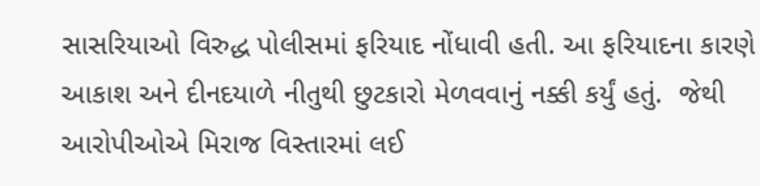સાસરિયાઓ વિરુદ્ધ પોલીસમાં ફરિયાદ નોંધાવી હતી. આ ફરિયાદના કારણે આકાશ અને દીનદયાળે નીતુથી છુટકારો મેળવવાનું નક્કી કર્યું હતું.  જેથી આરોપીઓએ મિરાજ વિસ્તારમાં લઈ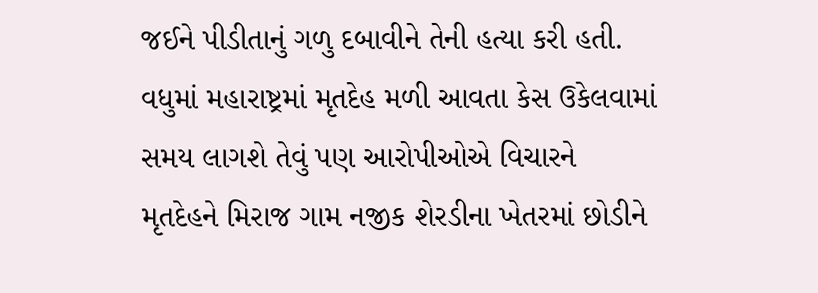જઈને પીડીતાનું ગળુ દબાવીને તેની હત્યા કરી હતી. વધુમાં મહારાષ્ટ્રમાં મૃતદેહ મળી આવતા કેસ ઉકેલવામાં સમય લાગશે તેવું પણ આરોપીઓએ વિચારને મૃતદેહને મિરાજ ગામ નજીક શેરડીના ખેતરમાં છોડીને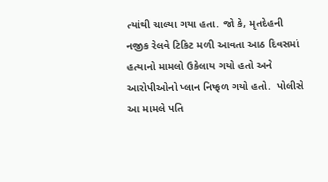ત્યાંથી ચાલ્યા ગયા હતા. જો કે, મૃતદેહની નજીક રેલવે ટિકિટ મળી આવતા આઠ દિવસમાં હત્યાનો મામલો ઉકેલાય ગયો હતો અને આરોપીઓનો પ્લાન નિષ્ફળ ગયો હતો.  પોલીસે આ મામલે પતિ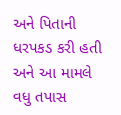અને પિતાની ધરપકડ કરી હતી અને આ મામલે વધુ તપાસ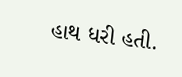હાથ ધરી હતી.